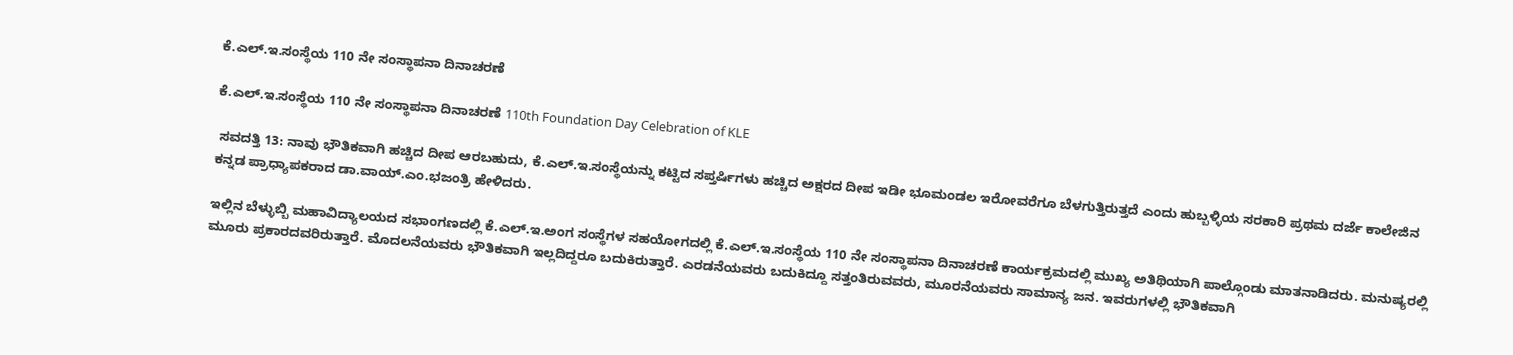ಕೆ.ಎಲ್‌.ಇ.ಸಂಸ್ಥೆಯ 110 ನೇ ಸಂಸ್ಥಾಪನಾ ದಿನಾಚರಣೆ

ಕೆ.ಎಲ್‌.ಇ.ಸಂಸ್ಥೆಯ 110 ನೇ ಸಂಸ್ಥಾಪನಾ ದಿನಾಚರಣೆ 110th Foundation Day Celebration of KLE

 ಸವದತ್ತಿ 13: ನಾವು ಭೌತಿಕವಾಗಿ ಹಚ್ಚಿದ ದೀಪ ಆರಬಹುದು, ಕೆ.ಎಲ್‌.ಇ.ಸಂಸ್ಥೆಯನ್ನು ಕಟ್ಟಿದ ಸಪ್ತರ್ಷಿಗಳು ಹಚ್ಚಿದ ಅಕ್ಷರದ ದೀಪ ಇಡೀ ಭೂಮಂಡಲ ಇರೋವರೆಗೂ ಬೆಳಗುತ್ತಿರುತ್ತದೆ ಎಂದು ಹುಬ್ಬಳ್ಳಿಯ ಸರಕಾರಿ ಪ್ರಥಮ ದರ್ಜೆ ಕಾಲೇಜಿನ ಕನ್ನಡ ಪ್ರಾಧ್ಯಾಪಕರಾದ ಡಾ.ವಾಯ್‌.ಎಂ.ಭಜಂತ್ರಿ ಹೇಳಿದರು.

ಇಲ್ಲಿನ ಬೆಳ್ಳುಬ್ಬಿ ಮಹಾವಿದ್ಯಾಲಯದ ಸಭಾಂಗಣದಲ್ಲಿ ಕೆ.ಎಲ್‌.ಇ.ಅಂಗ ಸಂಸ್ಥೆಗಳ ಸಹಯೋಗದಲ್ಲಿ ಕೆ.ಎಲ್‌.ಇ.ಸಂಸ್ಥೆಯ 110 ನೇ ಸಂಸ್ಥಾಪನಾ ದಿನಾಚರಣೆ ಕಾರ್ಯಕ್ರಮದಲ್ಲಿ ಮುಖ್ಯ ಅತಿಥಿಯಾಗಿ ಪಾಲ್ಗೊಂಡು ಮಾತನಾಡಿದರು. ಮನುಷ್ಯರಲ್ಲಿ ಮೂರು ಪ್ರಕಾರದವರಿರುತ್ತಾರೆ. ಮೊದಲನೆಯವರು ಭೌತಿಕವಾಗಿ ಇಲ್ಲದಿದ್ದರೂ ಬದುಕಿರುತ್ತಾರೆ. ಎರಡನೆಯವರು ಬದುಕಿದ್ದೂ ಸತ್ತಂತಿರುವವರು, ಮೂರನೆಯವರು ಸಾಮಾನ್ಯ ಜನ. ಇವರುಗಳಲ್ಲಿ ಭೌತಿಕವಾಗಿ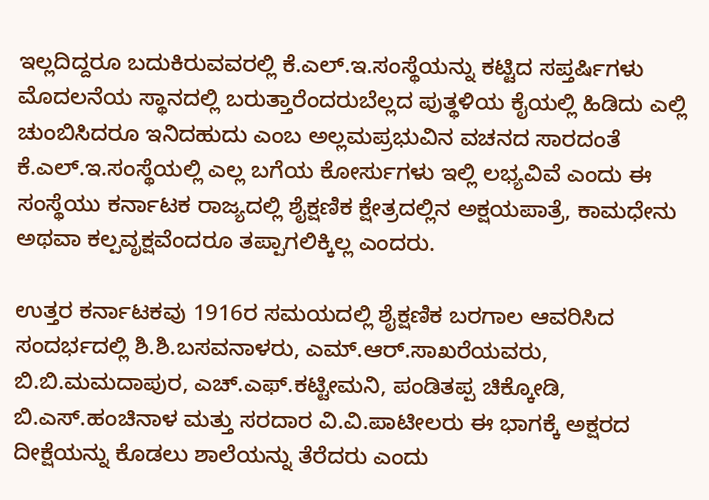ಇಲ್ಲದಿದ್ದರೂ ಬದುಕಿರುವವರಲ್ಲಿ ಕೆ.ಎಲ್‌.ಇ.ಸಂಸ್ಥೆಯನ್ನು ಕಟ್ಟಿದ ಸಪ್ತರ್ಷಿಗಳು ಮೊದಲನೆಯ ಸ್ಥಾನದಲ್ಲಿ ಬರುತ್ತಾರೆಂದರುಬೆಲ್ಲದ ಪುತ್ಥಳಿಯ ಕೈಯಲ್ಲಿ ಹಿಡಿದು ಎಲ್ಲಿ ಚುಂಬಿಸಿದರೂ ಇನಿದಹುದು ಎಂಬ ಅಲ್ಲಮಪ್ರಭುವಿನ ವಚನದ ಸಾರದಂತೆ ಕೆ.ಎಲ್‌.ಇ.ಸಂಸ್ಥೆಯಲ್ಲಿ ಎಲ್ಲ ಬಗೆಯ ಕೋರ್ಸುಗಳು ಇಲ್ಲಿ ಲಭ್ಯವಿವೆ ಎಂದು ಈ ಸಂಸ್ಥೆಯು ಕರ್ನಾಟಕ ರಾಜ್ಯದಲ್ಲಿ ಶೈಕ್ಷಣಿಕ ಕ್ಷೇತ್ರದಲ್ಲಿನ ಅಕ್ಷಯಪಾತ್ರೆ, ಕಾಮಧೇನು ಅಥವಾ ಕಲ್ಪವೃಕ್ಷವೆಂದರೂ ತಪ್ಪಾಗಲಿಕ್ಕಿಲ್ಲ ಎಂದರು.

ಉತ್ತರ ಕರ್ನಾಟಕವು 1916ರ ಸಮಯದಲ್ಲಿ ಶೈಕ್ಷಣಿಕ ಬರಗಾಲ ಆವರಿಸಿದ ಸಂದರ್ಭದಲ್ಲಿ ಶಿ.ಶಿ.ಬಸವನಾಳರು, ಎಮ್‌.ಆರ್‌.ಸಾಖರೆಯವರು, ಬಿ.ಬಿ.ಮಮದಾಪುರ, ಎಚ್‌.ಎಫ್‌.ಕಟ್ಟೀಮನಿ, ಪಂಡಿತಪ್ಪ ಚಿಕ್ಕೋಡಿ, ಬಿ.ಎಸ್‌.ಹಂಚಿನಾಳ ಮತ್ತು ಸರದಾರ ವಿ.ವಿ.ಪಾಟೀಲರು ಈ ಭಾಗಕ್ಕೆ ಅಕ್ಷರದ ದೀಕ್ಷೆಯನ್ನು ಕೊಡಲು ಶಾಲೆಯನ್ನು ತೆರೆದರು ಎಂದು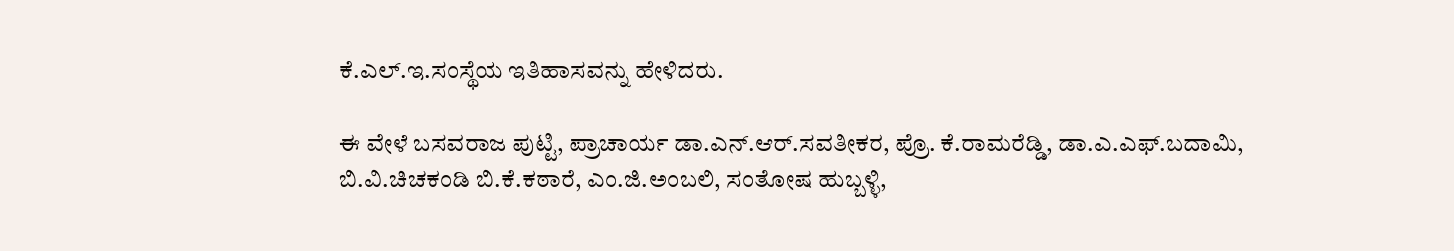ಕೆ.ಎಲ್‌.ಇ.ಸಂಸ್ಥೆಯ ಇತಿಹಾಸವನ್ನು ಹೇಳಿದರು.

ಈ ವೇಳೆ ಬಸವರಾಜ ಪುಟ್ಟಿ, ಪ್ರಾಚಾರ್ಯ ಡಾ.ಎನ್‌.ಆರ್‌.ಸವತೀಕರ, ಪ್ರೊ. ಕೆ.ರಾಮರೆಡ್ಡಿ, ಡಾ.ಎ.ಎಫ್‌.ಬದಾಮಿ, ಬಿ.ವಿ.ಚಿಚಕಂಡಿ ಬಿ.ಕೆ.ಕಠಾರೆ, ಎಂ.ಜಿ.ಅಂಬಲಿ, ಸಂತೋಷ ಹುಬ್ಬಳ್ಳಿ,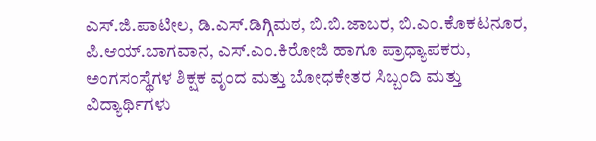ಎಸ್‌.ಜಿ.ಪಾಟೀಲ, ಡಿ.ಎಸ್‌.ಡಿಗ್ಗಿಮಠ, ಬಿ.ಬಿ.ಜಾಬರ, ಬಿ.ಎಂ.ಕೊಕಟನೂರ,  ಪಿ.ಆಯ್‌.ಬಾಗವಾನ, ಎಸ್‌.ಎಂ.ಕಿರೋಜಿ ಹಾಗೂ ಪ್ರಾಧ್ಯಾಪಕರು, ಅಂಗಸಂಸ್ಥೆಗಳ ಶಿಕ್ಷಕ ವೃಂದ ಮತ್ತು ಬೋಧಕೇತರ ಸಿಬ್ಬಂದಿ ಮತ್ತು ವಿದ್ಯಾರ್ಥಿಗಳು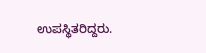ಉಪಸ್ಥಿತರಿದ್ದರು.